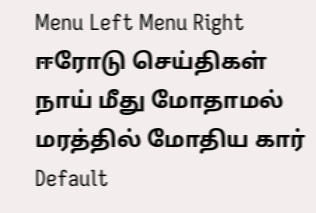Menu Left Menu Right
ஈரோடு செய்திகள்
நாய் மீது மோதாமல் மரத்தில் மோதிய கார்
Default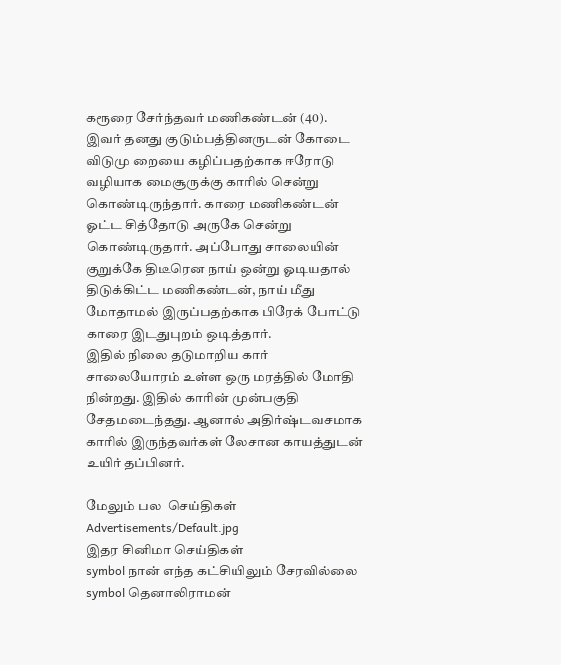கரூரை சேர்ந்தவர் மணிகண்டன் (40). இவர் தனது குடும்பத்தினருடன் கோடை விடுமு றையை கழிப்பதற்காக ஈரோடு வழியாக மைசூருக்கு காரில் சென்று கொண்டிருந்தார். காரை மணிகண்டன் ஓட்ட சித்தோடு அருகே சென்று கொண்டிருதார். அப்போது சாலையின் குறுக்கே திடீரென நாய் ஒன்று ஓடியதால் திடுக்கிட்ட மணிகண்டன், நாய் மீது மோதாமல் இருப்பதற்காக பிரேக் போட்டு காரை இடதுபுறம் ஒடித்தார்.
இதில் நிலை தடுமாறிய கார் சாலையோரம் உள்ள ஒரு மரத்தில் மோதி நின்றது. இதில் காரின் முன்பகுதி சேதமடைந்தது. ஆனால் அதிர்ஷ்டவசமாக காரில் இருந்தவர்கள் லேசான காயத்துடன் உயிர் தப்பினர்.

மேலும் பல  செய்திகள்
Advertisements/Default.jpg
இதர சினிமா செய்திகள்
symbol நான் எந்த கட்சியிலும் சேரவில்லை
symbol தெனாலிராமன்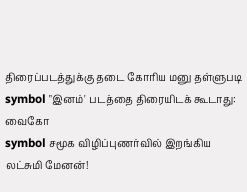திரைப்படத்துக்கு தடை கோரிய மனு தள்ளுபடி
symbol "இனம்' படத்தை திரையிடக் கூடாது: வைகோ
symbol சமூக விழிப்புணர்வில் இறங்கிய லட்சுமி மேனன்!